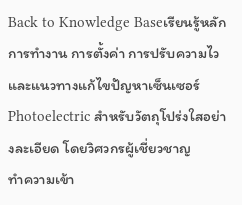Back to Knowledge Baseเรียนรู้หลักการทำงาน การตั้งค่า การปรับความไว และแนวทางแก้ไขปัญหาเซ็นเซอร์ Photoelectric สำหรับวัตถุโปร่งใสอย่างละเอียด โดยวิศวกรผู้เชี่ยวชาญ
ทำความเข้า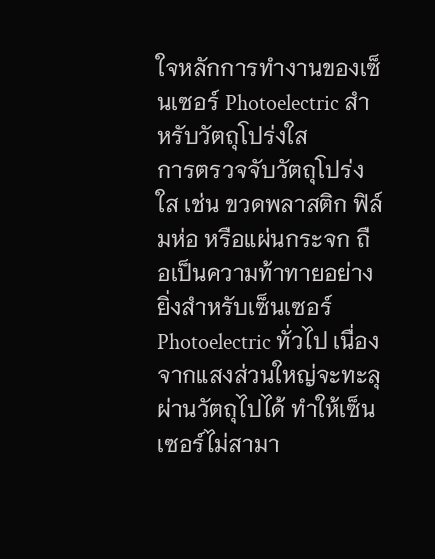ใจหลักการทำงานของเซ็นเซอร์ Photoelectric สำหรับวัตถุโปร่งใส
การตรวจจับวัตถุโปร่งใส เช่น ขวดพลาสติก ฟิล์มห่อ หรือแผ่นกระจก ถือเป็นความท้าทายอย่างยิ่งสำหรับเซ็นเซอร์ Photoelectric ทั่วไป เนื่องจากแสงส่วนใหญ่จะทะลุผ่านวัตถุไปได้ ทำให้เซ็นเซอร์ไม่สามา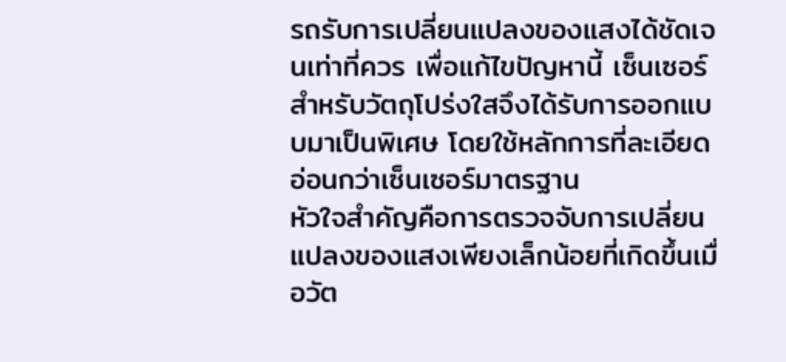รถรับการเปลี่ยนแปลงของแสงได้ชัดเจนเท่าที่ควร เพื่อแก้ไขปัญหานี้ เซ็นเซอร์สำหรับวัตถุโปร่งใสจึงได้รับการออกแบบมาเป็นพิเศษ โดยใช้หลักการที่ละเอียดอ่อนกว่าเซ็นเซอร์มาตรฐาน
หัวใจสำคัญคือการตรวจจับการเปลี่ยนแปลงของแสงเพียงเล็กน้อยที่เกิดขึ้นเมื่อวัต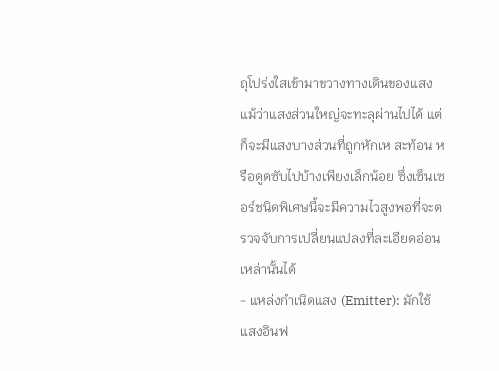ถุโปร่งใสเข้ามาขวางทางเดินของแสง แม้ว่าแสงส่วนใหญ่จะทะลุผ่านไปได้ แต่ก็จะมีแสงบางส่วนที่ถูกหักเห สะท้อน หรือดูดซับไปบ้างเพียงเล็กน้อย ซึ่งเซ็นเซอร์ชนิดพิเศษนี้จะมีความไวสูงพอที่จะตรวจจับการเปลี่ยนแปลงที่ละเอียดอ่อนเหล่านั้นได้
- แหล่งกำเนิดแสง (Emitter): มักใช้แสงอินฟ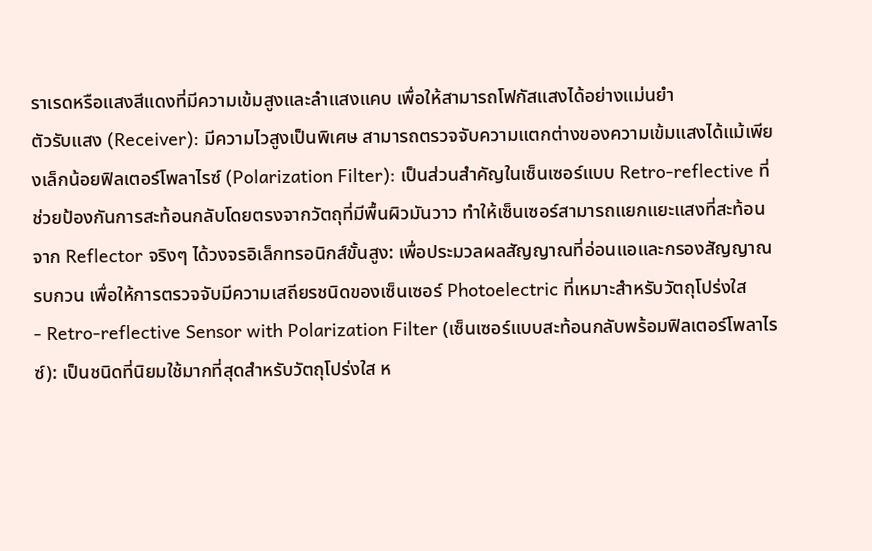ราเรดหรือแสงสีแดงที่มีความเข้มสูงและลำแสงแคบ เพื่อให้สามารถโฟกัสแสงได้อย่างแม่นยำ
ตัวรับแสง (Receiver): มีความไวสูงเป็นพิเศษ สามารถตรวจจับความแตกต่างของความเข้มแสงได้แม้เพียงเล็กน้อยฟิลเตอร์โพลาไรซ์ (Polarization Filter): เป็นส่วนสำคัญในเซ็นเซอร์แบบ Retro-reflective ที่ช่วยป้องกันการสะท้อนกลับโดยตรงจากวัตถุที่มีพื้นผิวมันวาว ทำให้เซ็นเซอร์สามารถแยกแยะแสงที่สะท้อนจาก Reflector จริงๆ ได้วงจรอิเล็กทรอนิกส์ขั้นสูง: เพื่อประมวลผลสัญญาณที่อ่อนแอและกรองสัญญาณรบกวน เพื่อให้การตรวจจับมีความเสถียรชนิดของเซ็นเซอร์ Photoelectric ที่เหมาะสำหรับวัตถุโปร่งใส
- Retro-reflective Sensor with Polarization Filter (เซ็นเซอร์แบบสะท้อนกลับพร้อมฟิลเตอร์โพลาไรซ์): เป็นชนิดที่นิยมใช้มากที่สุดสำหรับวัตถุโปร่งใส ห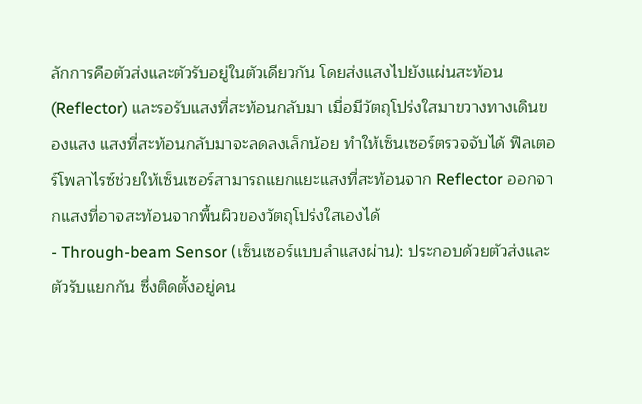ลักการคือตัวส่งและตัวรับอยู่ในตัวเดียวกัน โดยส่งแสงไปยังแผ่นสะท้อน (Reflector) และรอรับแสงที่สะท้อนกลับมา เมื่อมีวัตถุโปร่งใสมาขวางทางเดินของแสง แสงที่สะท้อนกลับมาจะลดลงเล็กน้อย ทำให้เซ็นเซอร์ตรวจจับได้ ฟิลเตอร์โพลาไรซ์ช่วยให้เซ็นเซอร์สามารถแยกแยะแสงที่สะท้อนจาก Reflector ออกจากแสงที่อาจสะท้อนจากพื้นผิวของวัตถุโปร่งใสเองได้
- Through-beam Sensor (เซ็นเซอร์แบบลำแสงผ่าน): ประกอบด้วยตัวส่งและตัวรับแยกกัน ซึ่งติดตั้งอยู่คน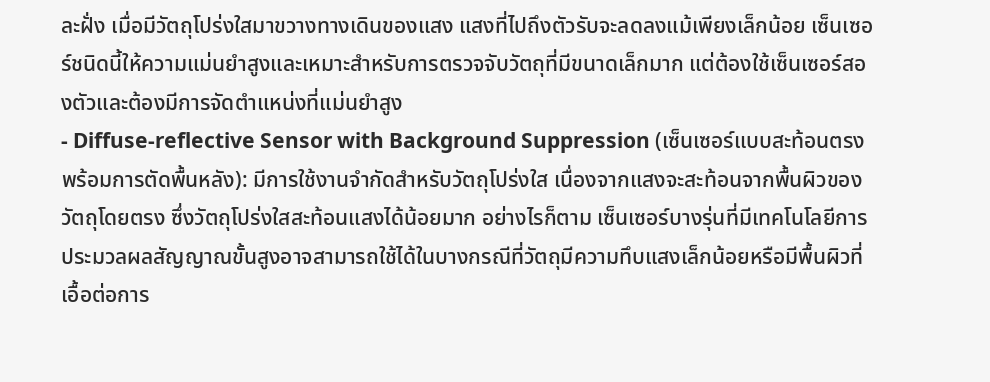ละฝั่ง เมื่อมีวัตถุโปร่งใสมาขวางทางเดินของแสง แสงที่ไปถึงตัวรับจะลดลงแม้เพียงเล็กน้อย เซ็นเซอร์ชนิดนี้ให้ความแม่นยำสูงและเหมาะสำหรับการตรวจจับวัตถุที่มีขนาดเล็กมาก แต่ต้องใช้เซ็นเซอร์สองตัวและต้องมีการจัดตำแหน่งที่แม่นยำสูง
- Diffuse-reflective Sensor with Background Suppression (เซ็นเซอร์แบบสะท้อนตรงพร้อมการตัดพื้นหลัง): มีการใช้งานจำกัดสำหรับวัตถุโปร่งใส เนื่องจากแสงจะสะท้อนจากพื้นผิวของวัตถุโดยตรง ซึ่งวัตถุโปร่งใสสะท้อนแสงได้น้อยมาก อย่างไรก็ตาม เซ็นเซอร์บางรุ่นที่มีเทคโนโลยีการประมวลผลสัญญาณขั้นสูงอาจสามารถใช้ได้ในบางกรณีที่วัตถุมีความทึบแสงเล็กน้อยหรือมีพื้นผิวที่เอื้อต่อการ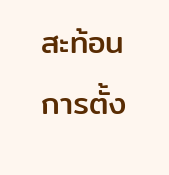สะท้อน
การตั้ง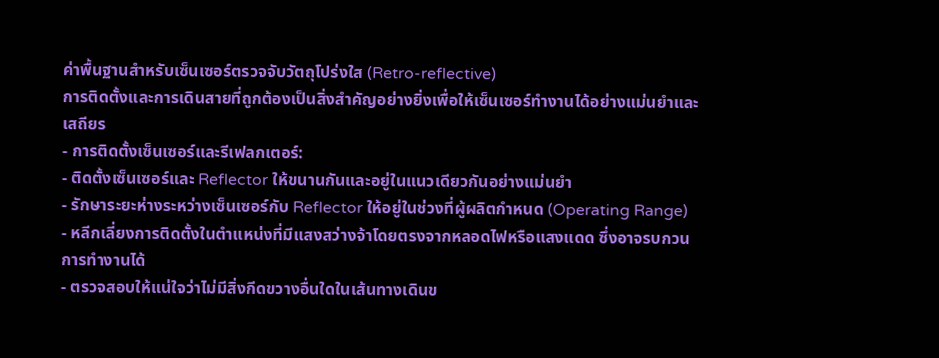ค่าพื้นฐานสำหรับเซ็นเซอร์ตรวจจับวัตถุโปร่งใส (Retro-reflective)
การติดตั้งและการเดินสายที่ถูกต้องเป็นสิ่งสำคัญอย่างยิ่งเพื่อให้เซ็นเซอร์ทำงานได้อย่างแม่นยำและเสถียร
- การติดตั้งเซ็นเซอร์และรีเฟลกเตอร์:
- ติดตั้งเซ็นเซอร์และ Reflector ให้ขนานกันและอยู่ในแนวเดียวกันอย่างแม่นยำ
- รักษาระยะห่างระหว่างเซ็นเซอร์กับ Reflector ให้อยู่ในช่วงที่ผู้ผลิตกำหนด (Operating Range)
- หลีกเลี่ยงการติดตั้งในตำแหน่งที่มีแสงสว่างจ้าโดยตรงจากหลอดไฟหรือแสงแดด ซึ่งอาจรบกวนการทำงานได้
- ตรวจสอบให้แน่ใจว่าไม่มีสิ่งกีดขวางอื่นใดในเส้นทางเดินข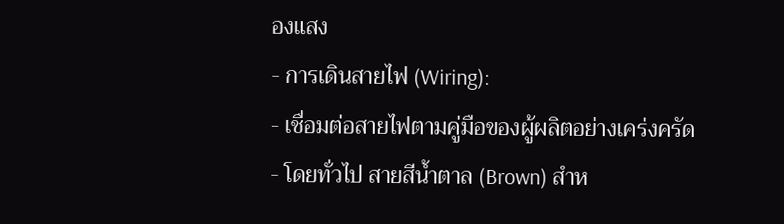องแสง
- การเดินสายไฟ (Wiring):
- เชื่อมต่อสายไฟตามคู่มือของผู้ผลิตอย่างเคร่งครัด
- โดยทั่วไป สายสีน้ำตาล (Brown) สำห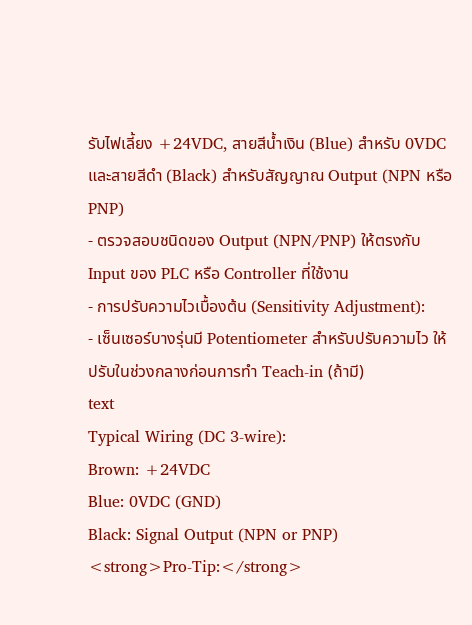รับไฟเลี้ยง +24VDC, สายสีน้ำเงิน (Blue) สำหรับ 0VDC และสายสีดำ (Black) สำหรับสัญญาณ Output (NPN หรือ PNP)
- ตรวจสอบชนิดของ Output (NPN/PNP) ให้ตรงกับ Input ของ PLC หรือ Controller ที่ใช้งาน
- การปรับความไวเบื้องต้น (Sensitivity Adjustment):
- เซ็นเซอร์บางรุ่นมี Potentiometer สำหรับปรับความไว ให้ปรับในช่วงกลางก่อนการทำ Teach-in (ถ้ามี)
text
Typical Wiring (DC 3-wire):
Brown: +24VDC
Blue: 0VDC (GND)
Black: Signal Output (NPN or PNP)
<strong>Pro-Tip:</strong>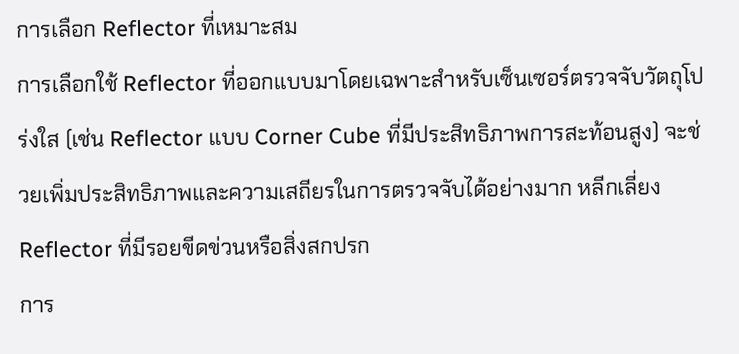การเลือก Reflector ที่เหมาะสม
การเลือกใช้ Reflector ที่ออกแบบมาโดยเฉพาะสำหรับเซ็นเซอร์ตรวจจับวัตถุโปร่งใส (เช่น Reflector แบบ Corner Cube ที่มีประสิทธิภาพการสะท้อนสูง) จะช่วยเพิ่มประสิทธิภาพและความเสถียรในการตรวจจับได้อย่างมาก หลีกเลี่ยง Reflector ที่มีรอยขีดข่วนหรือสิ่งสกปรก
การ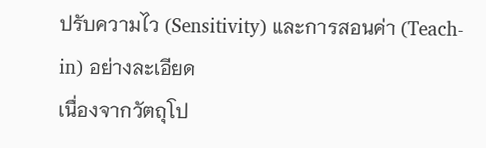ปรับความไว (Sensitivity) และการสอนค่า (Teach-in) อย่างละเอียด
เนื่องจากวัตถุโป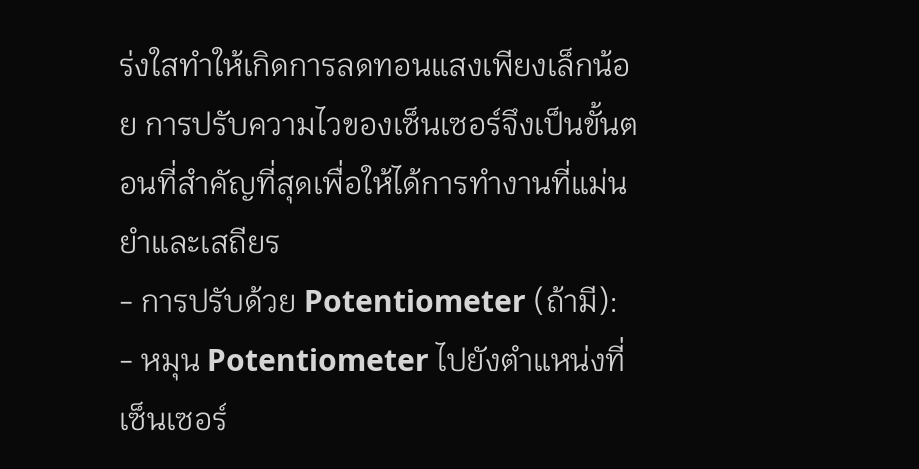ร่งใสทำให้เกิดการลดทอนแสงเพียงเล็กน้อย การปรับความไวของเซ็นเซอร์จึงเป็นขั้นตอนที่สำคัญที่สุดเพื่อให้ได้การทำงานที่แม่นยำและเสถียร
- การปรับด้วย Potentiometer (ถ้ามี):
- หมุน Potentiometer ไปยังตำแหน่งที่เซ็นเซอร์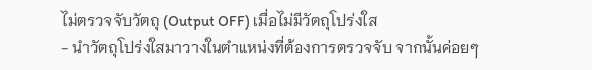ไม่ตรวจจับวัตถุ (Output OFF) เมื่อไม่มีวัตถุโปร่งใส
- นำวัตถุโปร่งใสมาวางในตำแหน่งที่ต้องการตรวจจับ จากนั้นค่อยๆ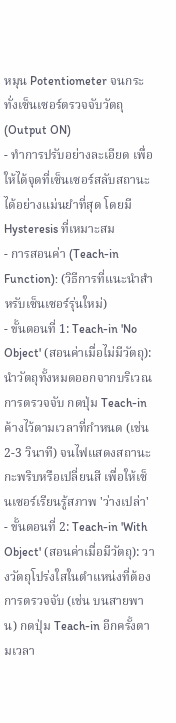หมุน Potentiometer จนกระทั่งเซ็นเซอร์ตรวจจับวัตถุ (Output ON)
- ทำการปรับอย่างละเอียด เพื่อให้ได้จุดที่เซ็นเซอร์สลับสถานะได้อย่างแม่นยำที่สุด โดยมี Hysteresis ที่เหมาะสม
- การสอนค่า (Teach-in Function): (วิธีการที่แนะนำสำหรับเซ็นเซอร์รุ่นใหม่)
- ขั้นตอนที่ 1: Teach-in 'No Object' (สอนค่าเมื่อไม่มีวัตถุ): นำวัตถุทั้งหมดออกจากบริเวณการตรวจจับ กดปุ่ม Teach-in ค้างไว้ตามเวลาที่กำหนด (เช่น 2-3 วินาที) จนไฟแสดงสถานะกะพริบหรือเปลี่ยนสี เพื่อให้เซ็นเซอร์เรียนรู้สภาพ 'ว่างเปล่า'
- ขั้นตอนที่ 2: Teach-in 'With Object' (สอนค่าเมื่อมีวัตถุ): วางวัตถุโปร่งใสในตำแหน่งที่ต้องการตรวจจับ (เช่น บนสายพาน) กดปุ่ม Teach-in อีกครั้งตามเวลา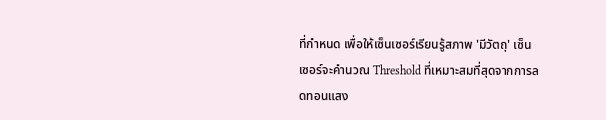ที่กำหนด เพื่อให้เซ็นเซอร์เรียนรู้สภาพ 'มีวัตถุ' เซ็นเซอร์จะคำนวณ Threshold ที่เหมาะสมที่สุดจากการลดทอนแสง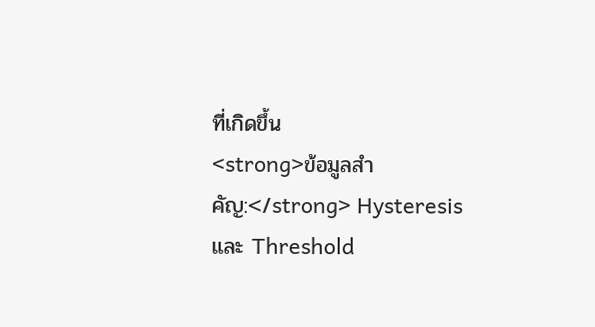ที่เกิดขึ้น
<strong>ข้อมูลสำคัญ:</strong> Hysteresis และ Threshold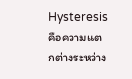Hysteresis คือความแตกต่างระหว่าง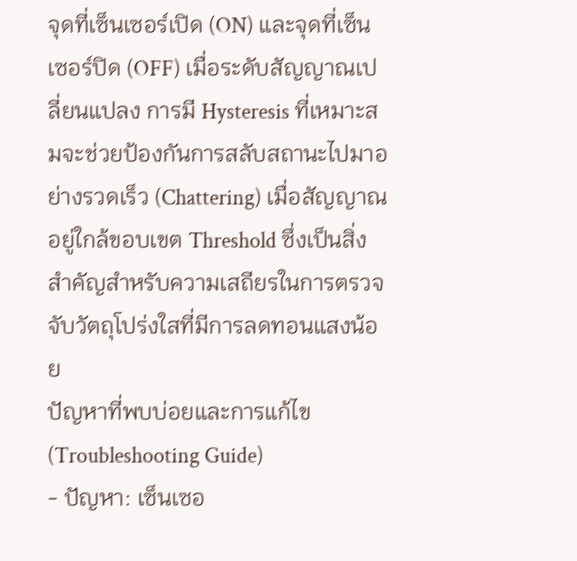จุดที่เซ็นเซอร์เปิด (ON) และจุดที่เซ็นเซอร์ปิด (OFF) เมื่อระดับสัญญาณเปลี่ยนแปลง การมี Hysteresis ที่เหมาะสมจะช่วยป้องกันการสลับสถานะไปมาอย่างรวดเร็ว (Chattering) เมื่อสัญญาณอยู่ใกล้ขอบเขต Threshold ซึ่งเป็นสิ่งสำคัญสำหรับความเสถียรในการตรวจจับวัตถุโปร่งใสที่มีการลดทอนแสงน้อย
ปัญหาที่พบบ่อยและการแก้ไข (Troubleshooting Guide)
- ปัญหา: เซ็นเซอ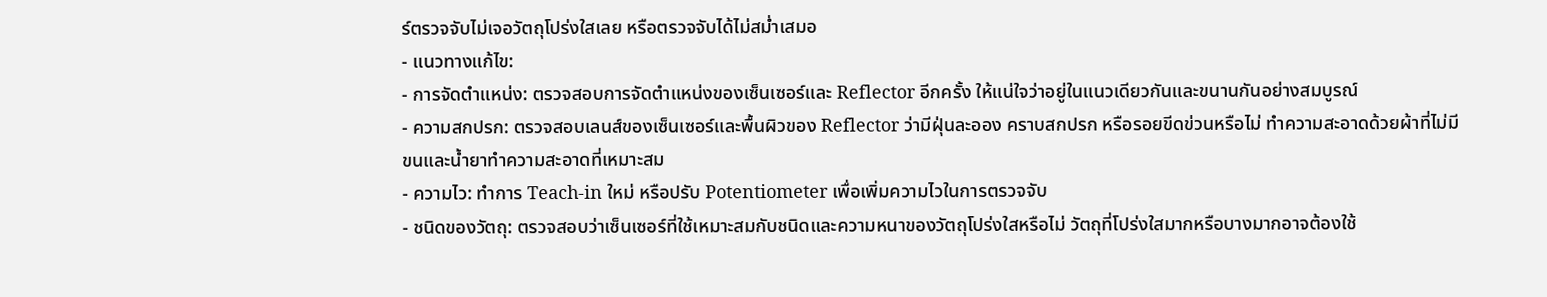ร์ตรวจจับไม่เจอวัตถุโปร่งใสเลย หรือตรวจจับได้ไม่สม่ำเสมอ
- แนวทางแก้ไข:
- การจัดตำแหน่ง: ตรวจสอบการจัดตำแหน่งของเซ็นเซอร์และ Reflector อีกครั้ง ให้แน่ใจว่าอยู่ในแนวเดียวกันและขนานกันอย่างสมบูรณ์
- ความสกปรก: ตรวจสอบเลนส์ของเซ็นเซอร์และพื้นผิวของ Reflector ว่ามีฝุ่นละออง คราบสกปรก หรือรอยขีดข่วนหรือไม่ ทำความสะอาดด้วยผ้าที่ไม่มีขนและน้ำยาทำความสะอาดที่เหมาะสม
- ความไว: ทำการ Teach-in ใหม่ หรือปรับ Potentiometer เพื่อเพิ่มความไวในการตรวจจับ
- ชนิดของวัตถุ: ตรวจสอบว่าเซ็นเซอร์ที่ใช้เหมาะสมกับชนิดและความหนาของวัตถุโปร่งใสหรือไม่ วัตถุที่โปร่งใสมากหรือบางมากอาจต้องใช้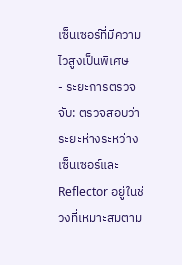เซ็นเซอร์ที่มีความไวสูงเป็นพิเศษ
- ระยะการตรวจจับ: ตรวจสอบว่าระยะห่างระหว่างเซ็นเซอร์และ Reflector อยู่ในช่วงที่เหมาะสมตาม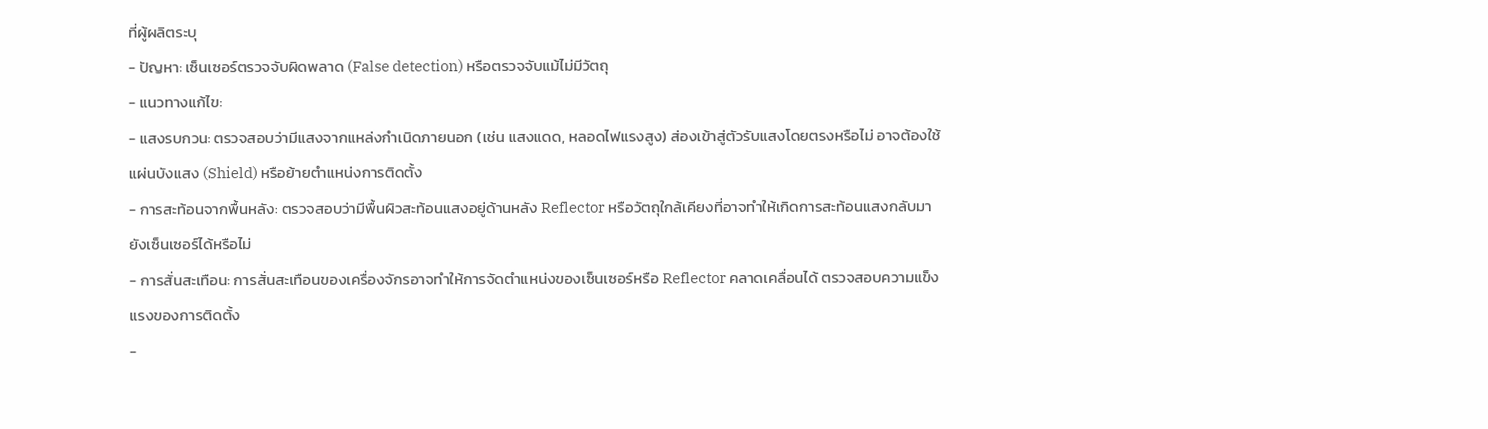ที่ผู้ผลิตระบุ
- ปัญหา: เซ็นเซอร์ตรวจจับผิดพลาด (False detection) หรือตรวจจับแม้ไม่มีวัตถุ
- แนวทางแก้ไข:
- แสงรบกวน: ตรวจสอบว่ามีแสงจากแหล่งกำเนิดภายนอก (เช่น แสงแดด, หลอดไฟแรงสูง) ส่องเข้าสู่ตัวรับแสงโดยตรงหรือไม่ อาจต้องใช้แผ่นบังแสง (Shield) หรือย้ายตำแหน่งการติดตั้ง
- การสะท้อนจากพื้นหลัง: ตรวจสอบว่ามีพื้นผิวสะท้อนแสงอยู่ด้านหลัง Reflector หรือวัตถุใกล้เคียงที่อาจทำให้เกิดการสะท้อนแสงกลับมายังเซ็นเซอร์ได้หรือไม่
- การสั่นสะเทือน: การสั่นสะเทือนของเครื่องจักรอาจทำให้การจัดตำแหน่งของเซ็นเซอร์หรือ Reflector คลาดเคลื่อนได้ ตรวจสอบความแข็งแรงของการติดตั้ง
-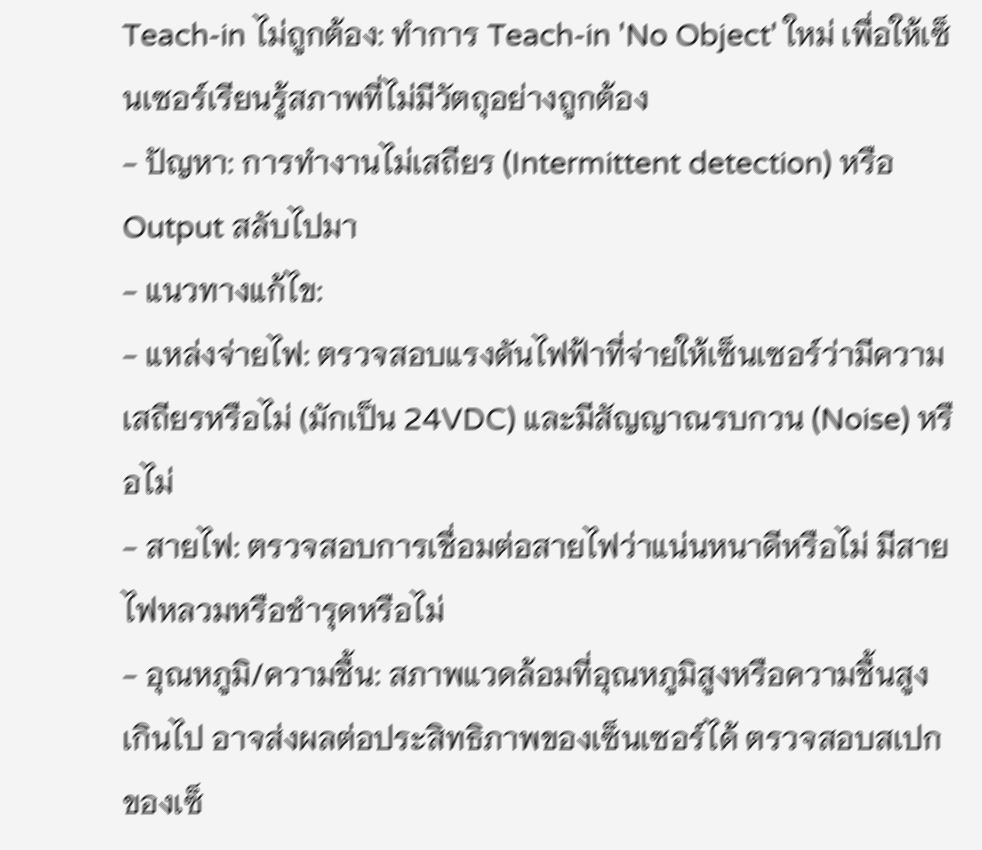Teach-in ไม่ถูกต้อง: ทำการ Teach-in 'No Object' ใหม่ เพื่อให้เซ็นเซอร์เรียนรู้สภาพที่ไม่มีวัตถุอย่างถูกต้อง
- ปัญหา: การทำงานไม่เสถียร (Intermittent detection) หรือ Output สลับไปมา
- แนวทางแก้ไข:
- แหล่งจ่ายไฟ: ตรวจสอบแรงดันไฟฟ้าที่จ่ายให้เซ็นเซอร์ว่ามีความเสถียรหรือไม่ (มักเป็น 24VDC) และมีสัญญาณรบกวน (Noise) หรือไม่
- สายไฟ: ตรวจสอบการเชื่อมต่อสายไฟว่าแน่นหนาดีหรือไม่ มีสายไฟหลวมหรือชำรุดหรือไม่
- อุณหภูมิ/ความชื้น: สภาพแวดล้อมที่อุณหภูมิสูงหรือความชื้นสูงเกินไป อาจส่งผลต่อประสิทธิภาพของเซ็นเซอร์ได้ ตรวจสอบสเปกของเซ็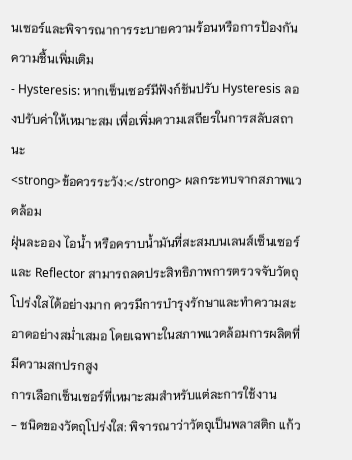นเซอร์และพิจารณาการระบายความร้อนหรือการป้องกันความชื้นเพิ่มเติม
- Hysteresis: หากเซ็นเซอร์มีฟังก์ชันปรับ Hysteresis ลองปรับค่าให้เหมาะสม เพื่อเพิ่มความเสถียรในการสลับสถานะ
<strong>ข้อควรระวัง:</strong> ผลกระทบจากสภาพแวดล้อม
ฝุ่นละออง ไอน้ำ หรือคราบน้ำมันที่สะสมบนเลนส์เซ็นเซอร์และ Reflector สามารถลดประสิทธิภาพการตรวจจับวัตถุโปร่งใสได้อย่างมาก ควรมีการบำรุงรักษาและทำความสะอาดอย่างสม่ำเสมอ โดยเฉพาะในสภาพแวดล้อมการผลิตที่มีความสกปรกสูง
การเลือกเซ็นเซอร์ที่เหมาะสมสำหรับแต่ละการใช้งาน
- ชนิดของวัตถุโปร่งใส: พิจารณาว่าวัตถุเป็นพลาสติก แก้ว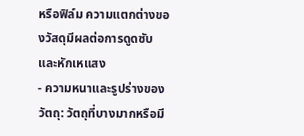หรือฟิล์ม ความแตกต่างของวัสดุมีผลต่อการดูดซับและหักเหแสง
- ความหนาและรูปร่างของวัตถุ: วัตถุที่บางมากหรือมี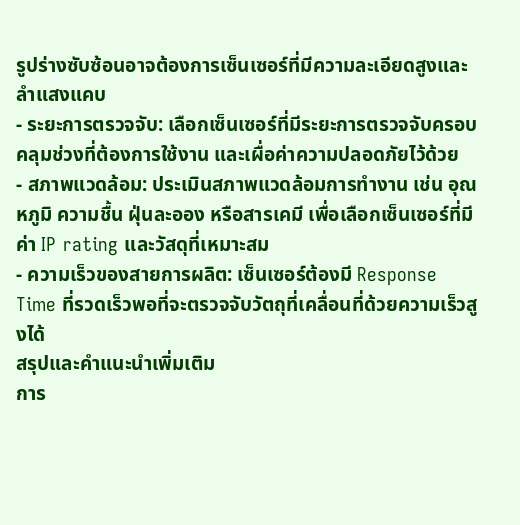รูปร่างซับซ้อนอาจต้องการเซ็นเซอร์ที่มีความละเอียดสูงและลำแสงแคบ
- ระยะการตรวจจับ: เลือกเซ็นเซอร์ที่มีระยะการตรวจจับครอบคลุมช่วงที่ต้องการใช้งาน และเผื่อค่าความปลอดภัยไว้ด้วย
- สภาพแวดล้อม: ประเมินสภาพแวดล้อมการทำงาน เช่น อุณหภูมิ ความชื้น ฝุ่นละออง หรือสารเคมี เพื่อเลือกเซ็นเซอร์ที่มีค่า IP rating และวัสดุที่เหมาะสม
- ความเร็วของสายการผลิต: เซ็นเซอร์ต้องมี Response Time ที่รวดเร็วพอที่จะตรวจจับวัตถุที่เคลื่อนที่ด้วยความเร็วสูงได้
สรุปและคำแนะนำเพิ่มเติม
การ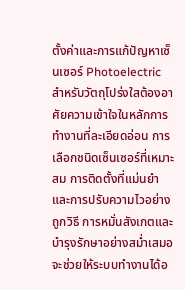ตั้งค่าและการแก้ปัญหาเซ็นเซอร์ Photoelectric สำหรับวัตถุโปร่งใสต้องอาศัยความเข้าใจในหลักการทำงานที่ละเอียดอ่อน การเลือกชนิดเซ็นเซอร์ที่เหมาะสม การติดตั้งที่แม่นยำ และการปรับความไวอย่างถูกวิธี การหมั่นสังเกตและบำรุงรักษาอย่างสม่ำเสมอจะช่วยให้ระบบทำงานได้อ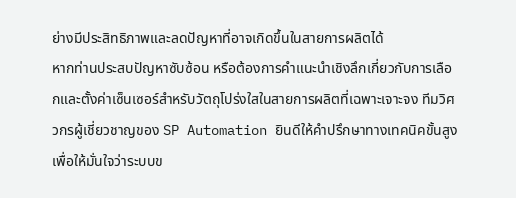ย่างมีประสิทธิภาพและลดปัญหาที่อาจเกิดขึ้นในสายการผลิตได้
หากท่านประสบปัญหาซับซ้อน หรือต้องการคำแนะนำเชิงลึกเกี่ยวกับการเลือกและตั้งค่าเซ็นเซอร์สำหรับวัตถุโปร่งใสในสายการผลิตที่เฉพาะเจาะจง ทีมวิศวกรผู้เชี่ยวชาญของ SP Automation ยินดีให้คำปรึกษาทางเทคนิคขั้นสูง เพื่อให้มั่นใจว่าระบบข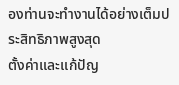องท่านจะทำงานได้อย่างเต็มประสิทธิภาพสูงสุด
ตั้งค่าและแก้ปัญ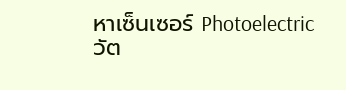หาเซ็นเซอร์ Photoelectric วัต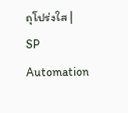ถุโปร่งใส | SP Automation